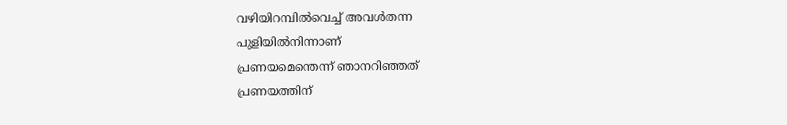വഴിയിറമ്പിൽവെച്ച് അവൾതന്ന
പുളിയിൽനിന്നാണ്
പ്രണയമെന്തെന്ന് ഞാനറിഞ്ഞത്
പ്രണയത്തിന്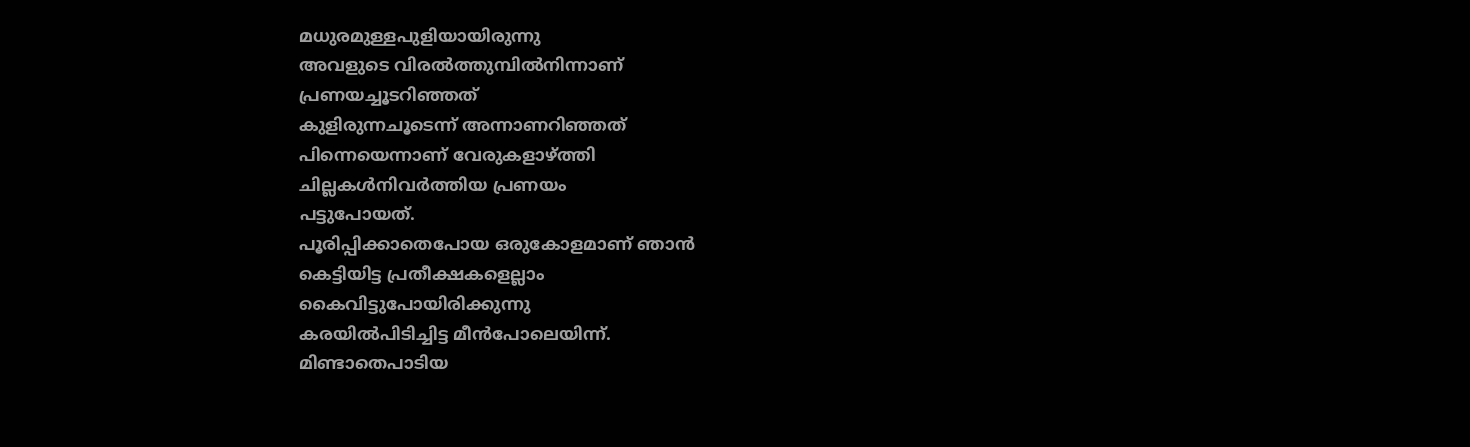മധുരമുള്ളപുളിയായിരുന്നു
അവളുടെ വിരൽത്തുമ്പിൽനിന്നാണ്
പ്രണയച്ചൂടറിഞ്ഞത്
കുളിരുന്നചൂടെന്ന് അന്നാണറിഞ്ഞത്
പിന്നെയെന്നാണ് വേരുകളാഴ്ത്തി
ചില്ലകൾനിവർത്തിയ പ്രണയം
പട്ടുപോയത്.
പൂരിപ്പിക്കാതെപോയ ഒരുകോളമാണ് ഞാൻ
കെട്ടിയിട്ട പ്രതീക്ഷകളെല്ലാം
കൈവിട്ടുപോയിരിക്കുന്നു
കരയിൽപിടിച്ചിട്ട മീൻപോലെയിന്ന്.
മിണ്ടാതെപാടിയ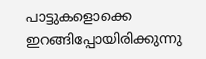പാട്ടുകളൊക്കെ
ഇറങ്ങിപ്പോയിരിക്കുന്നു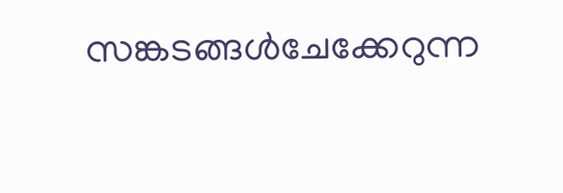സങ്കടങ്ങൾചേക്കേറുന്ന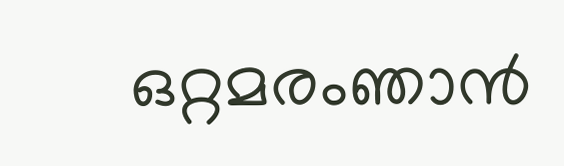ഒറ്റമരംഞാൻ